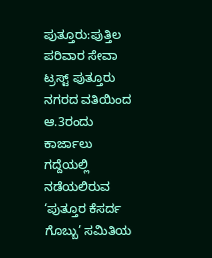ಪುತ್ತೂರು:ಪುತ್ತಿಲ ಪರಿವಾರ ಸೇವಾ ಟ್ರಸ್ಟ್ ಪುತ್ತೂರು ನಗರದ ವತಿಯಿಂದ ಆ.3ರಂದು ಕಾರ್ಜಾಲು ಗದ್ದೆಯಲ್ಲಿ ನಡೆಯಲಿರುವ ‘ಪುತ್ತೂರ ಕೆಸರ್ದ ಗೊಬ್ಬು’ ಸಮಿತಿಯ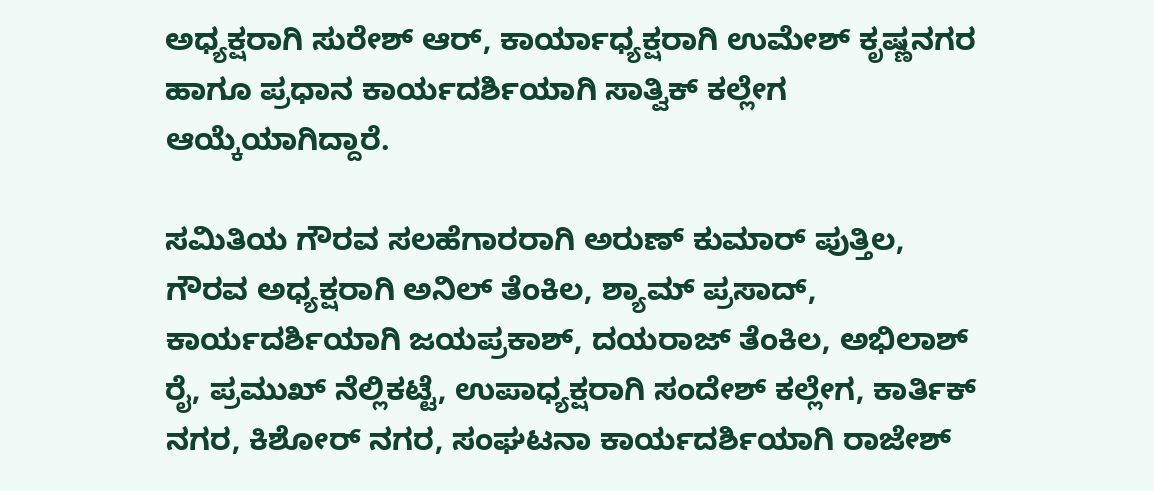ಅಧ್ಯಕ್ಷರಾಗಿ ಸುರೇಶ್ ಆರ್, ಕಾರ್ಯಾಧ್ಯಕ್ಷರಾಗಿ ಉಮೇಶ್ ಕೃಷ್ಣನಗರ ಹಾಗೂ ಪ್ರಧಾನ ಕಾರ್ಯದರ್ಶಿಯಾಗಿ ಸಾತ್ವಿಕ್ ಕಲ್ಲೇಗ ಆಯ್ಕೆಯಾಗಿದ್ದಾರೆ.

ಸಮಿತಿಯ ಗೌರವ ಸಲಹೆಗಾರರಾಗಿ ಅರುಣ್ ಕುಮಾರ್ ಪುತ್ತಿಲ, ಗೌರವ ಅಧ್ಯಕ್ಷರಾಗಿ ಅನಿಲ್ ತೆಂಕಿಲ, ಶ್ಯಾಮ್‌ ಪ್ರಸಾದ್, ಕಾರ್ಯದರ್ಶಿಯಾಗಿ ಜಯಪ್ರಕಾಶ್, ದಯರಾಜ್ ತೆಂಕಿಲ, ಅಭಿಲಾಶ್ ರೈ, ಪ್ರಮುಖ್ ನೆಲ್ಲಿಕಟ್ಟೆ, ಉಪಾಧ್ಯಕ್ಷರಾಗಿ ಸಂದೇಶ್ ಕಲ್ಲೇಗ, ಕಾರ್ತಿಕ್ ನಗರ, ಕಿಶೋ‌ರ್ ನಗರ, ಸಂಘಟನಾ ಕಾರ್ಯದರ್ಶಿಯಾಗಿ ರಾಜೇಶ್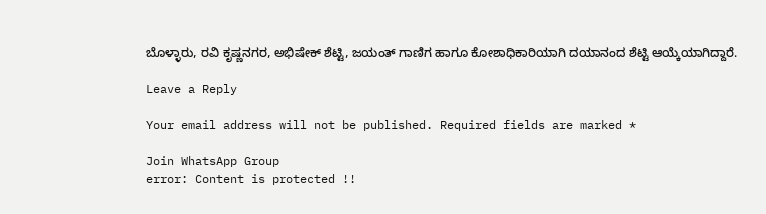ಬೊಳ್ಳಾರು, ರವಿ ಕೃಷ್ಣನಗರ, ಅಭಿಷೇಕ್ ಶೆಟ್ಟಿ, ಜಯಂತ್ ಗಾಣಿಗ ಹಾಗೂ ಕೋಶಾಧಿಕಾರಿಯಾಗಿ ದಯಾನಂದ ಶೆಟ್ಟಿ ಆಯ್ಕೆಯಾಗಿದ್ದಾರೆ.

Leave a Reply

Your email address will not be published. Required fields are marked *

Join WhatsApp Group
error: Content is protected !!